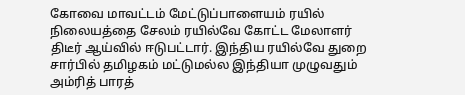கோவை மாவட்டம் மேட்டுப்பாளையம் ரயில் நிலையத்தை சேலம் ரயில்வே கோட்ட மேலாளர் திடீர் ஆய்வில் ஈடுபட்டார். இந்திய ரயில்வே துறை சார்பில் தமிழகம் மட்டுமல்ல இந்தியா முழுவதும் அம்ரித் பாரத்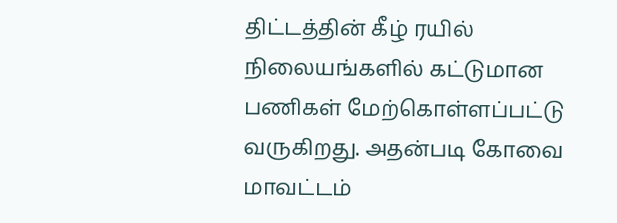திட்டத்தின் கீழ் ரயில் நிலையங்களில் கட்டுமான பணிகள் மேற்கொள்ளப்பட்டு வருகிறது. அதன்படி கோவை மாவட்டம்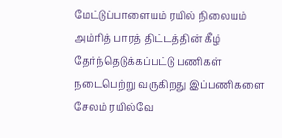மேட்டுப்பாளையம் ரயில் நிலையம் அம்ரித் பாரத் திட்டத்தின் கீழ் தேர்ந்தெடுக்கப்பட்டு பணிகள் நடைபெற்று வருகிறது இப்பணிகளை சேலம் ரயில்வே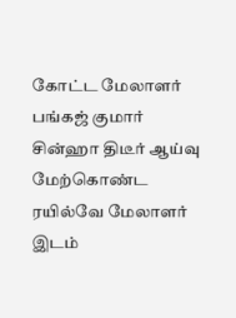கோட்ட மேலாளர் பங்கஜ் குமார் சின்ஹா திடீர் ஆய்வு மேற்கொண்ட ரயில்வே மேலாளர் இடம்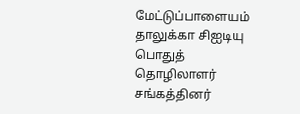மேட்டுப்பாளையம் தாலுக்கா சிஐடியு பொதுத் தொழிலாளர் சங்கத்தினர்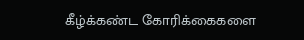கீழ்க்கண்ட கோரிக்கைகளை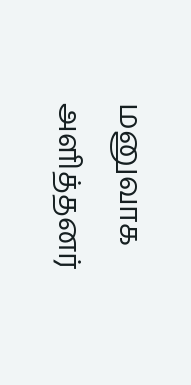மனுவாக அளித்தனர்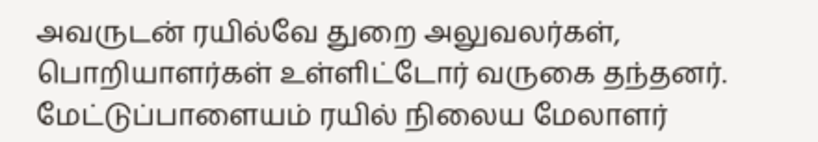அவருடன் ரயில்வே துறை அலுவலர்கள், பொறியாளர்கள் உள்ளிட்டோர் வருகை தந்தனர். மேட்டுப்பாளையம் ரயில் நிலைய மேலாளர்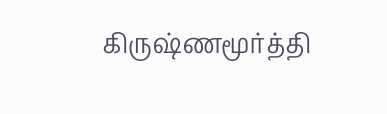கிருஷ்ணமூர்த்தி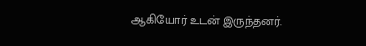ஆகியோர் உடன் இருந்தனர்.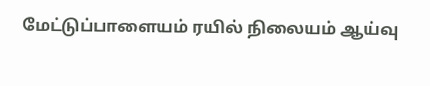மேட்டுப்பாளையம் ரயில் நிலையம் ஆய்வு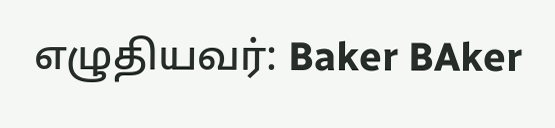எழுதியவர்: Baker BAker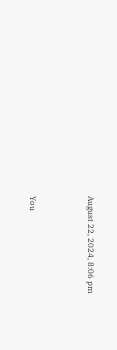August 22, 2024, 8:06 pm




You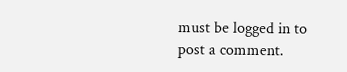must be logged in to post a comment.